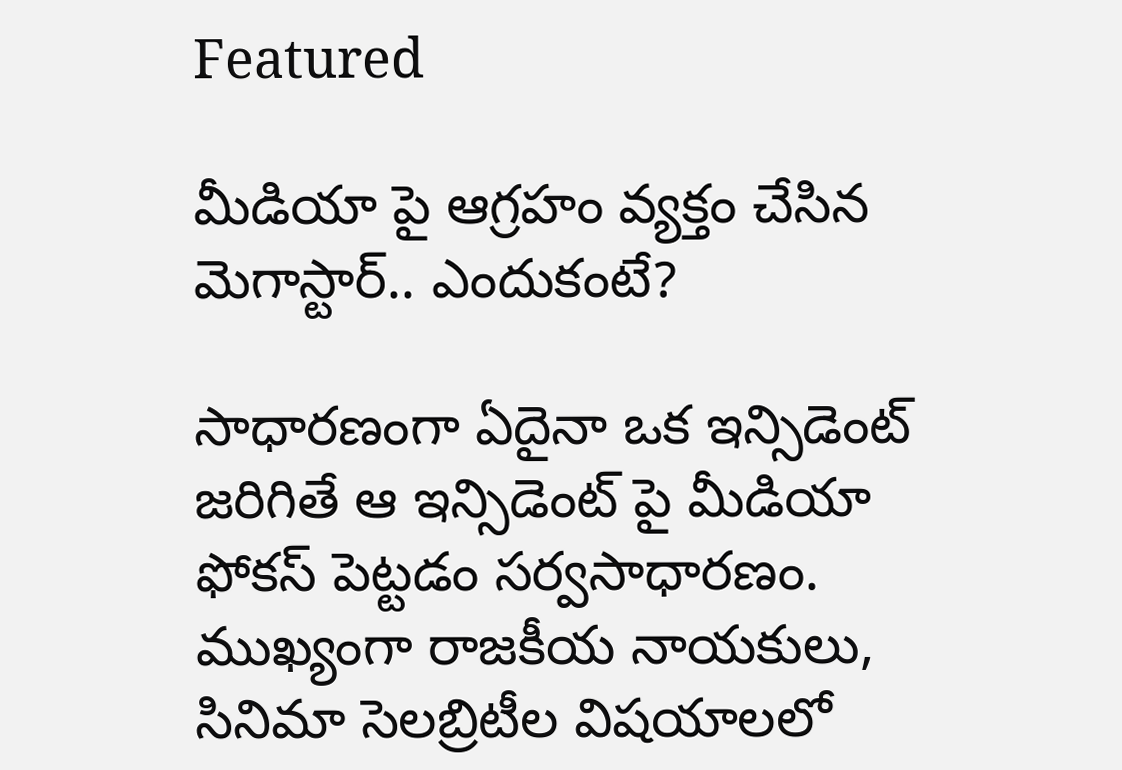Featured

మీడియా పై ఆగ్రహం వ్యక్తం చేసిన మెగాస్టార్.. ఎందుకంటే?

సాధారణంగా ఏదైనా ఒక ఇన్సిడెంట్ జరిగితే ఆ ఇన్సిడెంట్ పై మీడియా ఫోకస్ పెట్టడం సర్వసాధారణం. ముఖ్యంగా రాజకీయ నాయకులు, సినిమా సెలబ్రిటీల విషయాలలో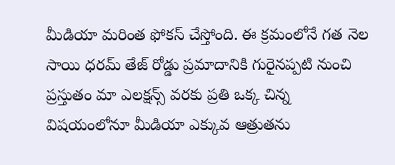మీడియా మరింత ఫోకస్ చేస్తోంది. ఈ క్రమంలోనే గత నెల సాయి ధరమ్ తేజ్ రోడ్డు ప్రమాదానికి గురైనప్పటి నుంచి ప్రస్తుతం మా ఎలక్షన్స్ వరకు ప్రతి ఒక్క చిన్న విషయంలోనూ మీడియా ఎక్కువ ఆత్రుతను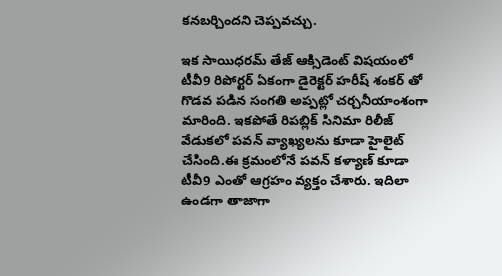కనబర్చిందని చెప్పవచ్చు.

ఇక సాయిధరమ్ తేజ్ ఆక్సిడెంట్ విషయంలో టీవీ9 రిపోర్టర్ ఏకంగా డైరెక్టర్ హరీష్ శంకర్ తో గొడవ పడిన సంగతి అప్పట్లో చర్చనీయాంశంగా మారింది. ఇకపోతే రిపబ్లిక్ సినిమా రిలీజ్ వేడుకలో పవన్ వ్యాఖ్యలను కూడా హైలైట్ చేసింది.ఈ క్రమంలోనే పవన్ కళ్యాణ్ కూడా టీవీ9 ఎంతో ఆగ్రహం వ్యక్తం చేశారు. ఇదిలా ఉండగా తాజాగా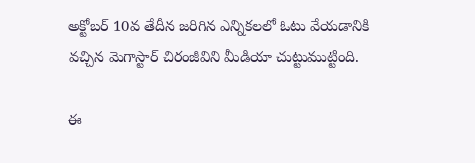అక్టోబర్ 10వ తేదీన జరిగిన ఎన్నికలలో ఓటు వేయడానికి వచ్చిన మెగాస్టార్ చిరంజీవిని మీడియా చుట్టుముట్టింది.

ఈ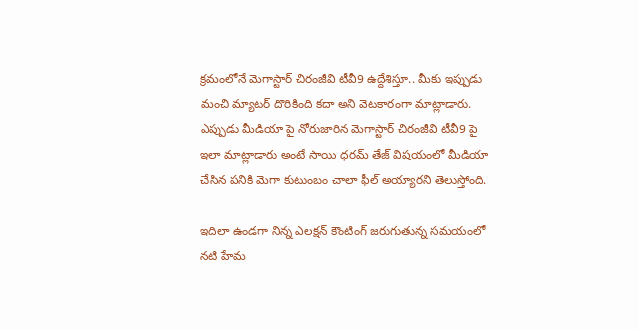క్రమంలోనే మెగాస్టార్ చిరంజీవి టీవీ9 ఉద్దేశిస్తూ.. మీకు ఇప్పుడు మంచి మ్యాటర్ దొరికింది కదా అని వెటకారంగా మాట్లాడారు. ఎప్పుడు మీడియా పై నోరుజారిన మెగాస్టార్ చిరంజీవి టీవీ9 పై ఇలా మాట్లాడారు అంటే సాయి ధరమ్ తేజ్ విషయంలో మీడియా చేసిన పనికి మెగా కుటుంబం చాలా ఫీల్ అయ్యారని తెలుస్తోంది.

ఇదిలా ఉండగా నిన్న ఎలక్షన్ కౌంటింగ్ జరుగుతున్న సమయంలో నటి హేమ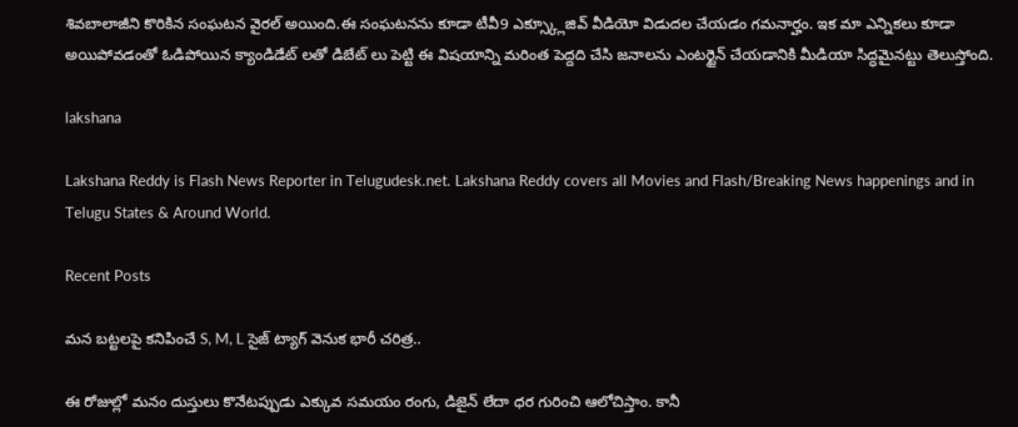శివబాలాజీని కొరికిన సంఘటన వైరల్ అయింది.ఈ సంఘటనను కూడా టీవీ9 ఎక్స్క్లూజివ్ వీడియో విడుదల చేయడం గమనార్హం. ఇక మా ఎన్నికలు కూడా అయిపోవడంతో ఓడిపోయిన క్యాండిడేట్ లతో డిబేట్ లు పెట్టి ఈ విషయాన్ని మరింత పెద్దది చేసి జనాలను ఎంటర్టైన్ చేయడానికి మీడియా సిద్ధమైనట్టు తెలుస్తోంది.

lakshana

Lakshana Reddy is Flash News Reporter in Telugudesk.net. Lakshana Reddy covers all Movies and Flash/Breaking News happenings and in Telugu States & Around World.

Recent Posts

మన బట్టలపై కనిపించే S, M, L సైజ్ ట్యాగ్ వెనుక భారీ చరిత్ర..

ఈ రోజుల్లో మనం దుస్తులు కొనేటప్పుడు ఎక్కువ సమయం రంగు, డిజైన్ లేదా ధర గురించి ఆలోచిస్తాం. కానీ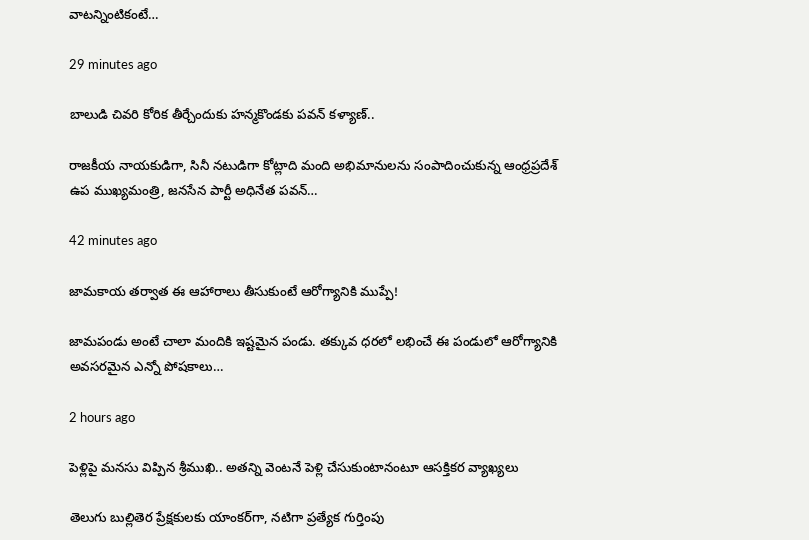వాటన్నింటికంటే…

29 minutes ago

బాలుడి చివరి కోరిక తీర్చేందుకు హన్మకొండకు పవన్ కళ్యాణ్..

రాజకీయ నాయకుడిగా, సినీ నటుడిగా కోట్లాది మంది అభిమానులను సంపాదించుకున్న ఆంధ్రప్రదేశ్ ఉప ముఖ్యమంత్రి, జనసేన పార్టీ అధినేత పవన్…

42 minutes ago

జామకాయ తర్వాత ఈ ఆహారాలు తీసుకుంటే ఆరోగ్యానికి ముప్పే!

జామపండు అంటే చాలా మందికి ఇష్టమైన పండు. తక్కువ ధరలో లభించే ఈ పండులో ఆరోగ్యానికి అవసరమైన ఎన్నో పోషకాలు…

2 hours ago

పెళ్లిపై మనసు విప్పిన శ్రీముఖి.. అతన్ని వెంటనే పెళ్లి చేసుకుంటానంటూ ఆసక్తికర వ్యాఖ్యలు

తెలుగు బుల్లితెర ప్రేక్షకులకు యాంకర్‌గా, నటిగా ప్రత్యేక గుర్తింపు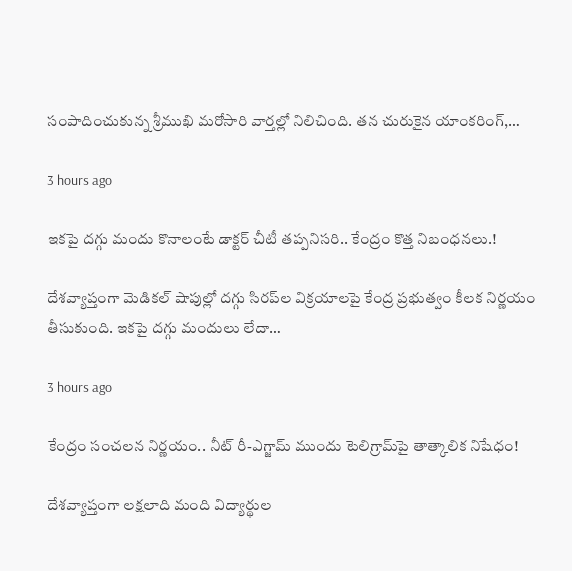సంపాదించుకున్న శ్రీముఖి మరోసారి వార్తల్లో నిలిచింది. తన చురుకైన యాంకరింగ్,…

3 hours ago

ఇకపై దగ్గు మందు కొనాలంటే డాక్టర్ చీటీ తప్పనిసరి.. కేంద్రం కొత్త నిబంధనలు.!

దేశవ్యాప్తంగా మెడికల్ షాపుల్లో దగ్గు సిరప్‌ల విక్రయాలపై కేంద్ర ప్రభుత్వం కీలక నిర్ణయం తీసుకుంది. ఇకపై దగ్గు మందులు లేదా…

3 hours ago

కేంద్రం సంచలన నిర్ణయం.. నీట్ రీ-ఎగ్జామ్ ముందు టెలిగ్రామ్‌పై తాత్కాలిక నిషేధం!

దేశవ్యాప్తంగా లక్షలాది మంది విద్యార్థుల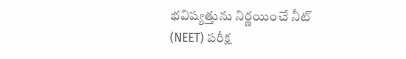భవిష్యత్తును నిర్ణయించే నీట్ (NEET) పరీక్ష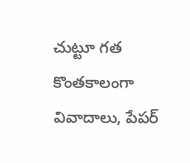చుట్టూ గత కొంతకాలంగా వివాదాలు, పేపర్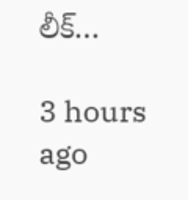లీక్…

3 hours ago